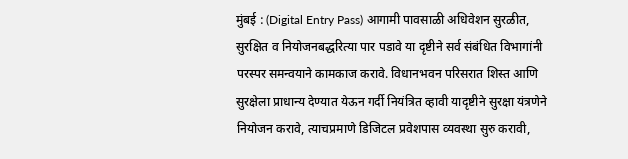मुंबई : (Digital Entry Pass) आगामी पावसाळी अधिवेशन सुरळीत, सुरक्षित व नियोजनबद्धरित्या पार पडावे या दृष्टीने सर्व संबंधित विभागांनी परस्पर समन्वयाने कामकाज करावे. विधानभवन परिसरात शिस्त आणि सुरक्षेला प्राधान्य देण्यात येऊन गर्दी नियंत्रित व्हावी यादृष्टीने सुरक्षा यंत्रणेने नियोजन करावे, त्याचप्रमाणे डिजिटल प्रवेशपास व्यवस्था सुरु करावी,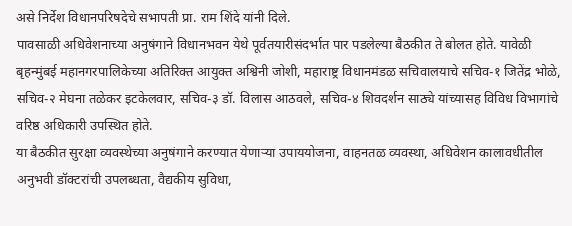असे निर्देश विधानपरिषदेचे सभापती प्रा. राम शिंदे यांनी दिले.
पावसाळी अधिवेशनाच्या अनुषंगाने विधानभवन येथे पूर्वतयारीसंदर्भात पार पडलेल्या बैठकीत ते बोलत होते. यावेळी बृहन्मुंबई महानगरपालिकेच्या अतिरिक्त आयुक्त अश्विनी जोशी, महाराष्ट्र विधानमंडळ सचिवालयाचे सचिव-१ जितेंद्र भोळे, सचिव-२ मेघना तळेकर इटकेलवार, सचिव-३ डॉ. विलास आठवले, सचिव-४ शिवदर्शन साठ्ये यांच्यासह विविध विभागांचे वरिष्ठ अधिकारी उपस्थित होते.
या बैठकीत सुरक्षा व्यवस्थेच्या अनुषंगाने करण्यात येणाऱ्या उपाययोजना, वाहनतळ व्यवस्था, अधिवेशन कालावधीतील अनुभवी डॉक्टरांची उपलब्धता, वैद्यकीय सुविधा,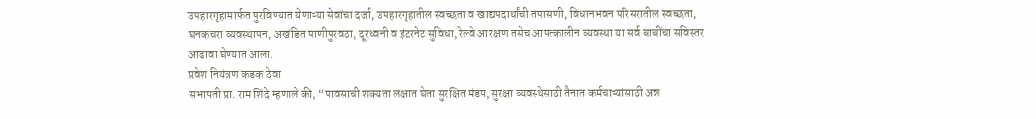उपहारगृहामार्फत पुरविण्यात येणाऱ्या सेवांचा दर्जा, उपहारगृहातील स्वच्छता व खाद्यपदार्थांची तपासणी, विधानभवन परिसरातील स्वच्छता, घनकचरा व्यवस्थापन, अखंडित पाणीपुरवठा, दूरध्वनी व इंटरनेट सुविधा, रेल्वे आरक्षण तसेच आपत्कालीन व्यवस्था या सर्व बाबींचा सविस्तर आढावा घेण्यात आला.
प्रवेश नियंत्रण कडक ठेवा
सभापती प्रा. राम शिंदे म्हणाले की, “पावसाची शक्यता लक्षात घेता सुरक्षित मंडप, सुरक्षा व्यवस्थेसाठी तैनात कर्मचाऱ्यांसाठी अन्न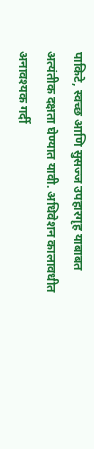पाकिटे, स्वच्छ आणि सुसज्ज उपहारगृह याबाबत अत्यंतीक दक्षता घेण्यात यावी. अधिवेशन कालावधीत अनावश्यक गर्दी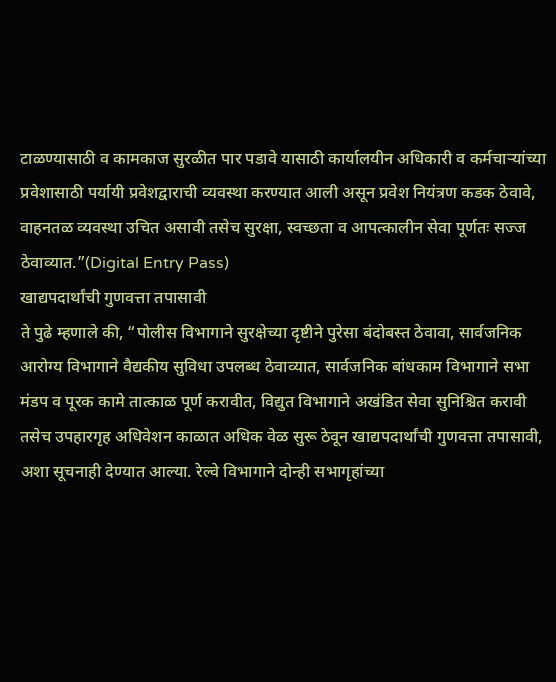टाळण्यासाठी व कामकाज सुरळीत पार पडावे यासाठी कार्यालयीन अधिकारी व कर्मचाऱ्यांच्या प्रवेशासाठी पर्यायी प्रवेशद्वाराची व्यवस्था करण्यात आली असून प्रवेश नियंत्रण कडक ठेवावे, वाहनतळ व्यवस्था उचित असावी तसेच सुरक्षा, स्वच्छता व आपत्कालीन सेवा पूर्णतः सज्ज ठेवाव्यात.”(Digital Entry Pass)
खाद्यपदार्थांची गुणवत्ता तपासावी
ते पुढे म्हणाले की, “पोलीस विभागाने सुरक्षेच्या दृष्टीने पुरेसा बंदोबस्त ठेवावा, सार्वजनिक आरोग्य विभागाने वैद्यकीय सुविधा उपलब्ध ठेवाव्यात, सार्वजनिक बांधकाम विभागाने सभा मंडप व पूरक कामे तात्काळ पूर्ण करावीत, विद्युत विभागाने अखंडित सेवा सुनिश्चित करावी तसेच उपहारगृह अधिवेशन काळात अधिक वेळ सुरू ठेवून खाद्यपदार्थांची गुणवत्ता तपासावी, अशा सूचनाही देण्यात आल्या. रेल्वे विभागाने दोन्ही सभागृहांच्या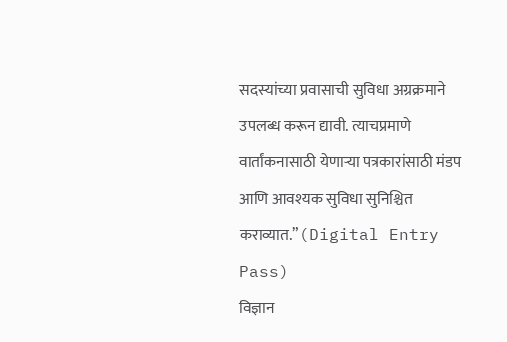सदस्यांच्या प्रवासाची सुविधा अग्रक्रमाने उपलब्ध करून द्यावी. त्याचप्रमाणे वार्तांकनासाठी येणाऱ्या पत्रकारांसाठी मंडप आणि आवश्यक सुविधा सुनिश्चित कराव्यात.”(Digital Entry Pass)
विज्ञान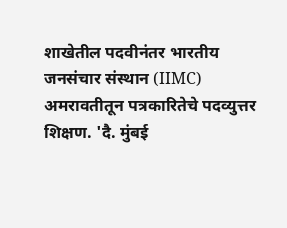शाखेतील पदवीनंतर भारतीय जनसंचार संस्थान (IIMC) अमरावतीतून पत्रकारितेचे पदव्युत्तर शिक्षण. 'दै. मुंबई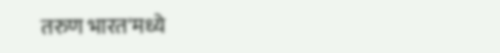तरुण भारत'मध्ये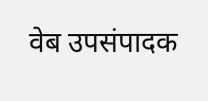वेब उपसंपादक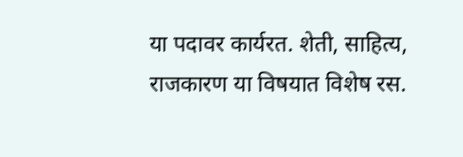या पदावर कार्यरत. शेती, साहित्य, राजकारण या विषयात विशेष रस.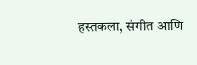हस्तकला, संगीत आणि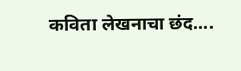कविता लेखनाचा छंद....